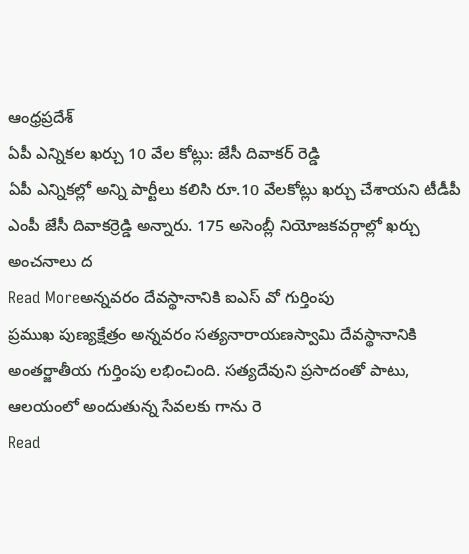ఆంధ్రప్రదేశ్
ఏపీ ఎన్నికల ఖర్చు 10 వేల కోట్లు: జేసీ దివాకర్ రెడ్డి
ఏపీ ఎన్నికల్లో అన్ని పార్టీలు కలిసి రూ.10 వేలకోట్లు ఖర్చు చేశాయని టీడీపీ ఎంపీ జేసీ దివాకర్రెడ్డి అన్నారు. 175 అసెంబ్లీ నియోజకవర్గాల్లో ఖర్చు అంచనాలు ద
Read Moreఅన్నవరం దేవస్థానానికి ఐఎస్ వో గుర్తింపు
ప్రముఖ పుణ్యక్షేత్రం అన్నవరం సత్యనారాయణస్వామి దేవస్థానానికి అంతర్జాతీయ గుర్తింపు లభించింది. సత్యదేవుని ప్రసాదంతో పాటు, ఆలయంలో అందుతున్న సేవలకు గాను రె
Read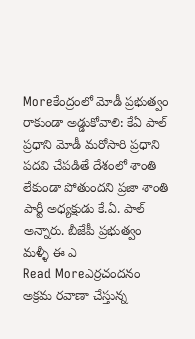Moreకేంద్రంలో మోడీ ప్రభుత్వం రాకుండా అడ్డుకోవాలి: కేఏ పాల్
ప్రధాని మోడీ మరోసారి ప్రధాని పదవి చేపడితే దేశంలో శాంతి లేకుండా పోతుందని ప్రజా శాంతి పార్టీ అధ్యక్షుడు కే.ఏ. పాల్ అన్నారు. బీజేపీ ప్రభుత్వం మళ్ళీ ఈ ఎ
Read Moreఎర్రచందనం అక్రమ రవాణా చేస్తున్న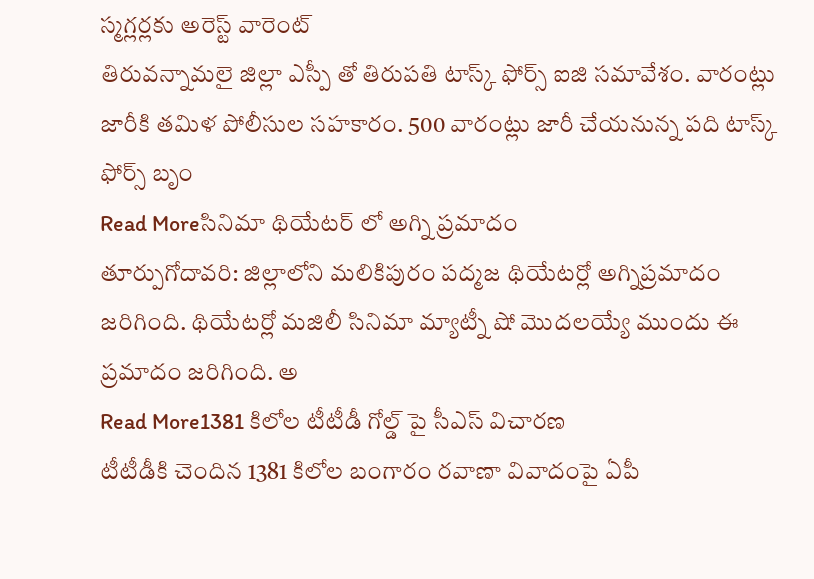స్మగ్లర్లకు అరెస్ట్ వారెంట్
తిరువన్నామలై జిల్లా ఎస్పీ తో తిరుపతి టాస్క్ ఫోర్స్ ఐజి సమావేశం. వారంట్లు జారీకి తమిళ పోలీసుల సహకారం. 500 వారంట్లు జారీ చేయనున్న పది టాస్క్ ఫోర్స్ బృం
Read Moreసినిమా థియేటర్ లో అగ్ని ప్రమాదం
తూర్పుగోదావరి: జిల్లాలోని మలికిపురం పద్మజ థియేటర్లో అగ్నిప్రమాదం జరిగింది. థియేటర్లో మజిలీ సినిమా మ్యాట్నీ షో మొదలయ్యే ముందు ఈ ప్రమాదం జరిగింది. అ
Read More1381 కిలోల టీటీడీ గోల్డ్ పై సీఎస్ విచారణ
టీటీడీకి చెందిన 1381 కిలోల బంగారం రవాణా వివాదంపై ఏపీ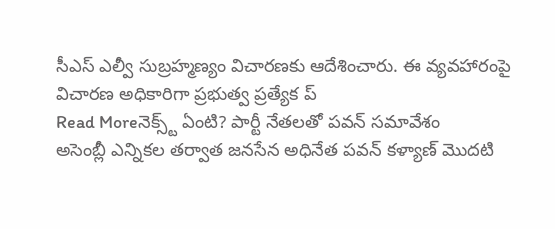సీఎస్ ఎల్వీ సుబ్రహ్మణ్యం విచారణకు ఆదేశించారు. ఈ వ్యవహారంపై విచారణ అధికారిగా ప్రభుత్వ ప్రత్యేక ప్
Read Moreనెక్స్ట్ ఏంటి? పార్టీ నేతలతో పవన్ సమావేశం
అసెంబ్లీ ఎన్నికల తర్వాత జనసేన అధినేత పవన్ కళ్యాణ్ మొదటి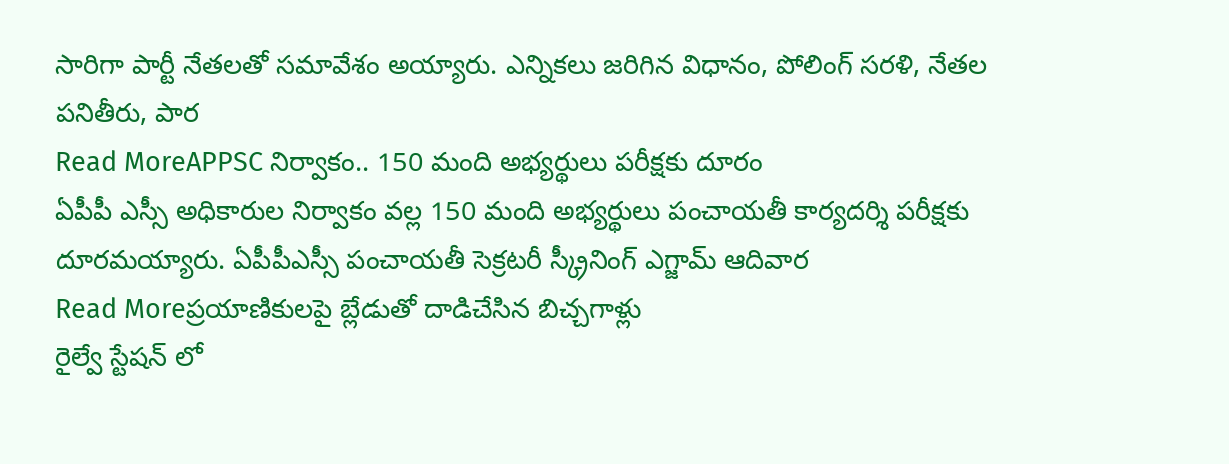సారిగా పార్టీ నేతలతో సమావేశం అయ్యారు. ఎన్నికలు జరిగిన విధానం, పోలింగ్ సరళి, నేతల పనితీరు, పార
Read MoreAPPSC నిర్వాకం.. 150 మంది అభ్యర్థులు పరీక్షకు దూరం
ఏపీపీ ఎస్సీ అధికారుల నిర్వాకం వల్ల 150 మంది అభ్యర్థులు పంచాయతీ కార్యదర్శి పరీక్షకు దూరమయ్యారు. ఏపీపీఎస్సీ పంచాయతీ సెక్రటరీ స్క్రీనింగ్ ఎగ్జామ్ ఆదివార
Read Moreప్రయాణికులపై బ్లేడుతో దాడిచేసిన బిచ్చగాళ్లు
రైల్వే స్టేషన్ లో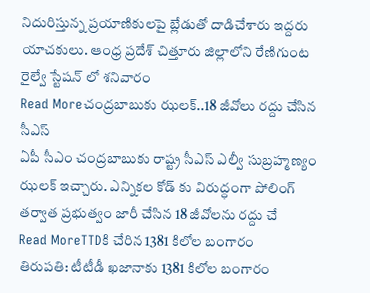నిదురిస్తున్న ప్రయాణికులపై బ్లేడుతో దాడిచేశారు ఇద్దరు యాచకులు. ఆంధ్ర ప్రదేశ్ చిత్తూరు జిల్లాలోని రేణిగుంట రైల్వే స్టేషన్ లో శనివారం
Read Moreచంద్రబాబుకు ఝలక్..18 జీవోలు రద్దు చేసిన సీఎస్
ఏపీ సీఎం చంద్రబాబుకు రాష్ట్ర సీఎస్ ఎల్వీ సుబ్రహ్మణ్యం ఝలక్ ఇచ్చారు. ఎన్నికల కోడ్ కు విరుద్ధంగా పోలింగ్ తర్వాత ప్రభుత్వం జారీ చేసిన 18 జీవోలను రద్దు చే
Read MoreTTDకి చేరిన 1381 కిలోల బంగారం
తిరుపతి: టీటీడీ ఖజానాకు 1381 కిలోల బంగారం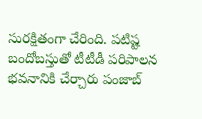సురక్షితంగా చేరింది. పటిష్ట బందోబస్తుతో టీటీడీ పరిపాలన భవనానికి చేర్చారు పంజాబ్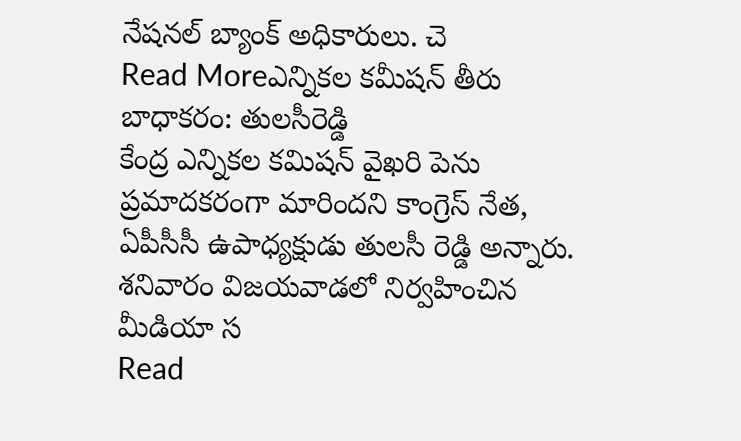నేషనల్ బ్యాంక్ అధికారులు. చె
Read Moreఎన్నికల కమీషన్ తీరు బాధాకరం: తులసీరెడ్డి
కేంద్ర ఎన్నికల కమిషన్ వైఖరి పెను ప్రమాదకరంగా మారిందని కాంగ్రెస్ నేత, ఏపీసీసీ ఉపాధ్యక్షుడు తులసీ రెడ్డి అన్నారు. శనివారం విజయవాడలో నిర్వహించిన మీడియా స
Read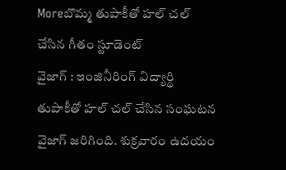Moreబొమ్మ తుపాకీతో హల్ చల్ చేసిన గీతం స్టూడెంట్
వైజాగ్ : ఇంజినీరింగ్ విద్యార్థి తుపాకీతో హల్ చల్ చేసిన సంఘటన వైజాగ్ జరిగింది. శుక్రవారం ఉదయం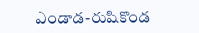ఎండాడ-రుషికొండ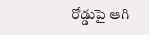రోడ్డుపై ఆగి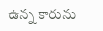ఉన్న కారును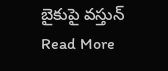బైకుపై వస్తున్
Read More